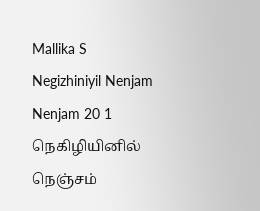Mallika S
Negizhiniyil Nenjam Nenjam 20 1
நெகிழியினில் நெஞ்சம்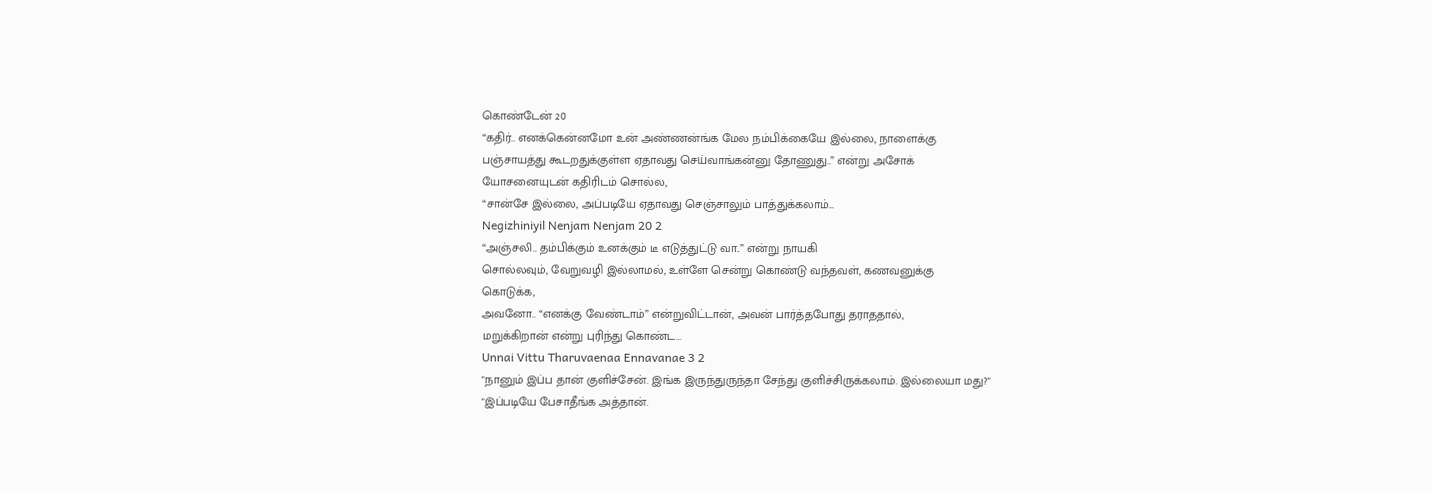கொண்டேன் 20
“கதிர்.. எனக்கென்னமோ உன் அண்ணன்ங்க மேல நம்பிக்கையே இல்லை, நாளைக்கு
பஞ்சாயத்து கூடறதுக்குள்ள ஏதாவது செய்வாங்கன்னு தோணுது..” என்று அசோக்
யோசனையுடன் கதிரிடம் சொல்ல,
“சான்சே இல்லை, அப்படியே ஏதாவது செஞ்சாலும் பாத்துக்கலாம்...
Negizhiniyil Nenjam Nenjam 20 2
“அஞ்சலி.. தம்பிக்கும் உனக்கும் டீ எடுத்துட்டு வா..” என்று நாயகி
சொல்லவும், வேறுவழி இல்லாமல், உள்ளே சென்று கொண்டு வந்தவள், கணவனுக்கு
கொடுக்க,
அவனோ.. “எனக்கு வேண்டாம்” என்றுவிட்டான், அவன் பார்த்தபோது தராததால்,
மறுக்கிறான் என்று புரிந்து கொண்ட...
Unnai Vittu Tharuvaenaa Ennavanae 3 2
"நானும் இப்ப தான் குளிச்சேன். இங்க இருந்துருந்தா சேந்து குளிச்சிருக்கலாம். இல்லையா மது?"
"இப்படியே பேசாதீங்க அத்தான்.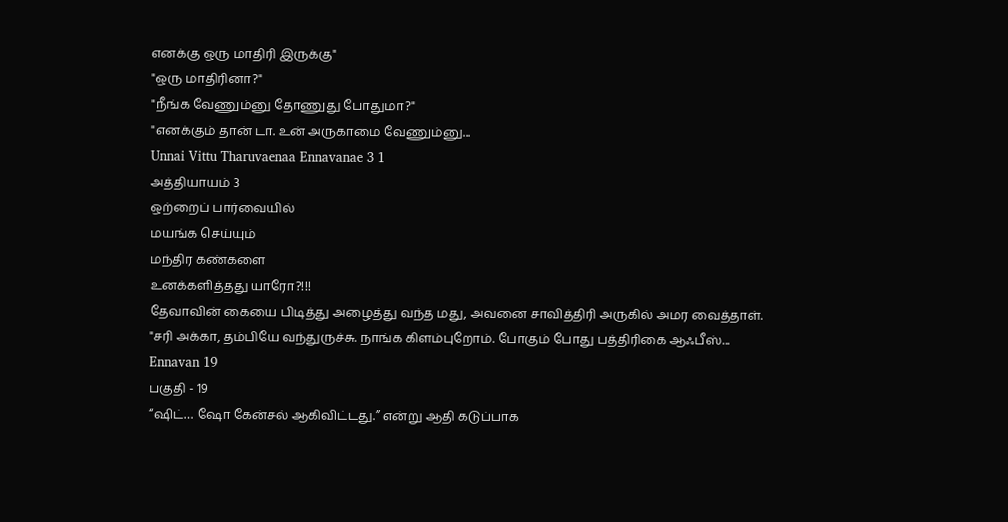எனக்கு ஒரு மாதிரி இருக்கு"
"ஒரு மாதிரினா?"
"நீங்க வேணும்னு தோணுது போதுமா?"
"எனக்கும் தான் டா. உன் அருகாமை வேணும்னு...
Unnai Vittu Tharuvaenaa Ennavanae 3 1
அத்தியாயம் 3
ஒற்றைப் பார்வையில்
மயங்க செய்யும்
மந்திர கண்களை
உனக்களித்தது யாரோ?!!!
தேவாவின் கையை பிடித்து அழைத்து வந்த மது, அவனை சாவித்திரி அருகில் அமர வைத்தாள்.
"சரி அக்கா, தம்பியே வந்துருச்சு. நாங்க கிளம்புறோம். போகும் போது பத்திரிகை ஆஃபீஸ்...
Ennavan 19
பகுதி - 19
“ஷிட்… ஷோ கேன்சல் ஆகிவிட்டது.” என்று ஆதி கடுப்பாக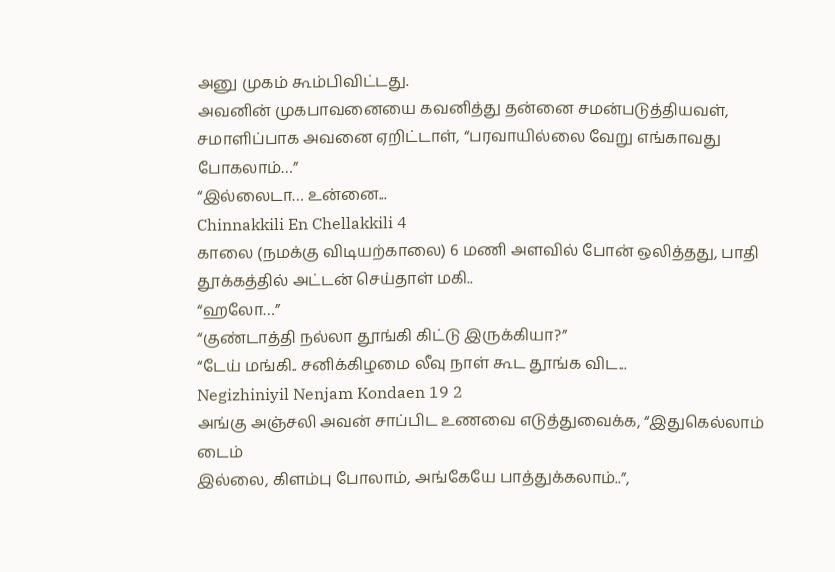அனு முகம் கூம்பிவிட்டது.
அவனின் முகபாவனையை கவனித்து தன்னை சமன்படுத்தியவள், சமாளிப்பாக அவனை ஏறிட்டாள், “பரவாயில்லை வேறு எங்காவது போகலாம்…”
“இல்லைடா… உன்னை...
Chinnakkili En Chellakkili 4
காலை (நமக்கு விடியற்காலை) 6 மணி அளவில் போன் ஒலித்தது, பாதி தூக்கத்தில் அட்டன் செய்தாள் மகி..
“ஹலோ…”
“குண்டாத்தி நல்லா தூங்கி கிட்டு இருக்கியா?”
“டேய் மங்கி.. சனிக்கிழமை லீவு நாள் கூட தூங்க விட...
Negizhiniyil Nenjam Kondaen 19 2
அங்கு அஞ்சலி அவன் சாப்பிட உணவை எடுத்துவைக்க, “இதுகெல்லாம் டைம்
இல்லை, கிளம்பு போலாம், அங்கேயே பாத்துக்கலாம்..”,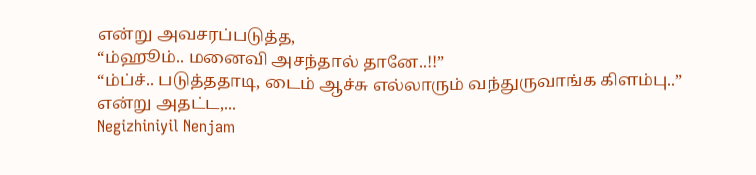என்று அவசரப்படுத்த,
“ம்ஹூம்.. மனைவி அசந்தால் தானே..!!”
“ம்ப்ச்.. படுத்ததாடி, டைம் ஆச்சு எல்லாரும் வந்துருவாங்க கிளம்பு..”
என்று அதட்ட,...
Negizhiniyil Nenjam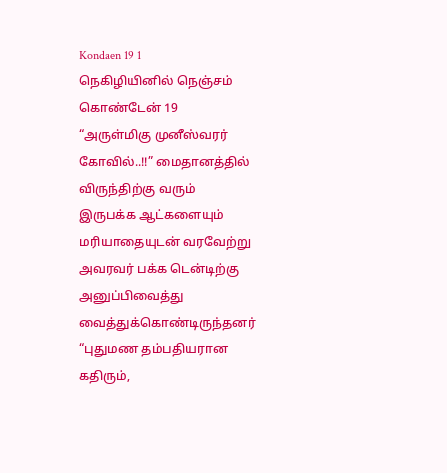Kondaen 19 1
நெகிழியினில் நெஞ்சம் கொண்டேன் 19
“அருள்மிகு முனீஸ்வரர் கோவில்..!!” மைதானத்தில் விருந்திற்கு வரும்
இருபக்க ஆட்களையும் மரியாதையுடன் வரவேற்று அவரவர் பக்க டென்டிற்கு
அனுப்பிவைத்து வைத்துக்கொண்டிருந்தனர் “புதுமண தம்பதியரான கதிரும்,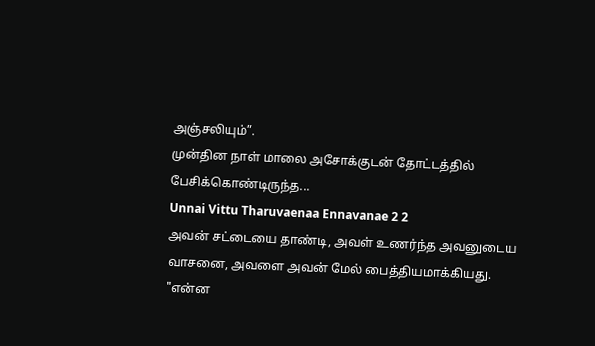அஞ்சலியும்”.
முன்தின நாள் மாலை அசோக்குடன் தோட்டத்தில் பேசிக்கொண்டிருந்த...
Unnai Vittu Tharuvaenaa Ennavanae 2 2
அவன் சட்டையை தாண்டி, அவள் உணர்ந்த அவனுடைய வாசனை, அவளை அவன் மேல் பைத்தியமாக்கியது.
"என்ன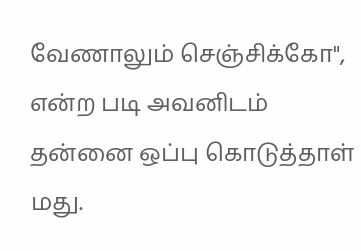வேணாலும் செஞ்சிக்கோ", என்ற படி அவனிடம் தன்னை ஒப்பு கொடுத்தாள் மது.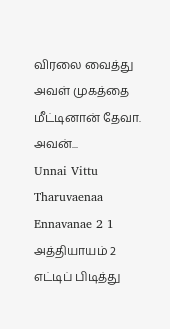விரலை வைத்து அவள் முகத்தை மீட்டினான் தேவா. அவன்...
Unnai Vittu Tharuvaenaa Ennavanae 2 1
அத்தியாயம் 2
எட்டிப் பிடித்து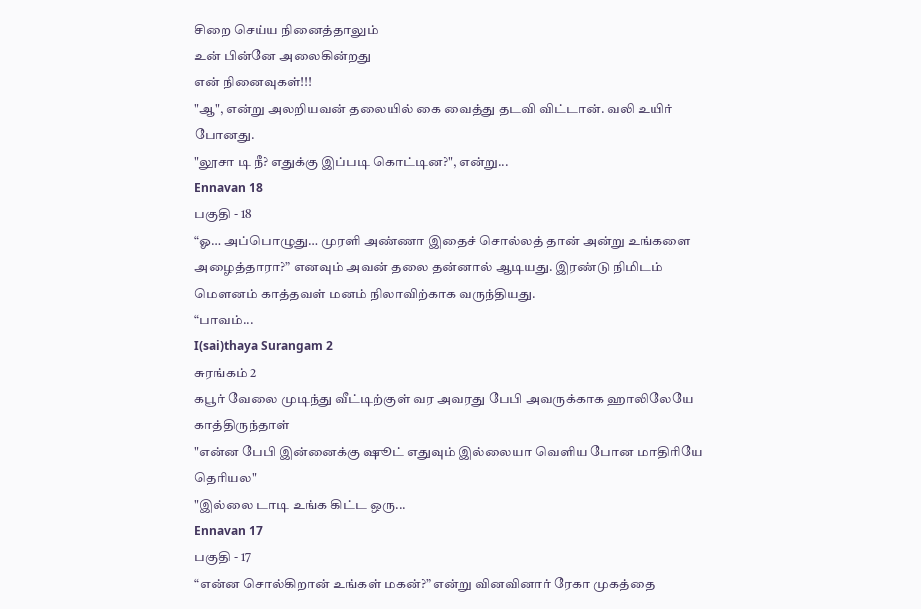சிறை செய்ய நினைத்தாலும்
உன் பின்னே அலைகின்றது
என் நினைவுகள்!!!
"ஆ", என்று அலறியவன் தலையில் கை வைத்து தடவி விட்டான். வலி உயிர் போனது.
"லூசா டி நீ? எதுக்கு இப்படி கொட்டின?", என்று...
Ennavan 18
பகுதி - 18
“ஓ… அப்பொழுது… முரளி அண்ணா இதைச் சொல்லத் தான் அன்று உங்களை அழைத்தாரா?” எனவும் அவன் தலை தன்னால் ஆடியது. இரண்டு நிமிடம் மௌனம் காத்தவள் மனம் நிலாவிற்காக வருந்தியது.
“பாவம்...
I(sai)thaya Surangam 2
சுரங்கம் 2
கபூர் வேலை முடிந்து வீட்டிற்குள் வர அவரது பேபி அவருக்காக ஹாலிலேயே காத்திருந்தாள்
"என்ன பேபி இன்னைக்கு ஷூட் எதுவும் இல்லையா வெளிய போன மாதிரியே தெரியல"
"இல்லை டாடி உங்க கிட்ட ஒரு...
Ennavan 17
பகுதி - 17
“என்ன சொல்கிறான் உங்கள் மகன்?” என்று வினவினார் ரேகா முகத்தை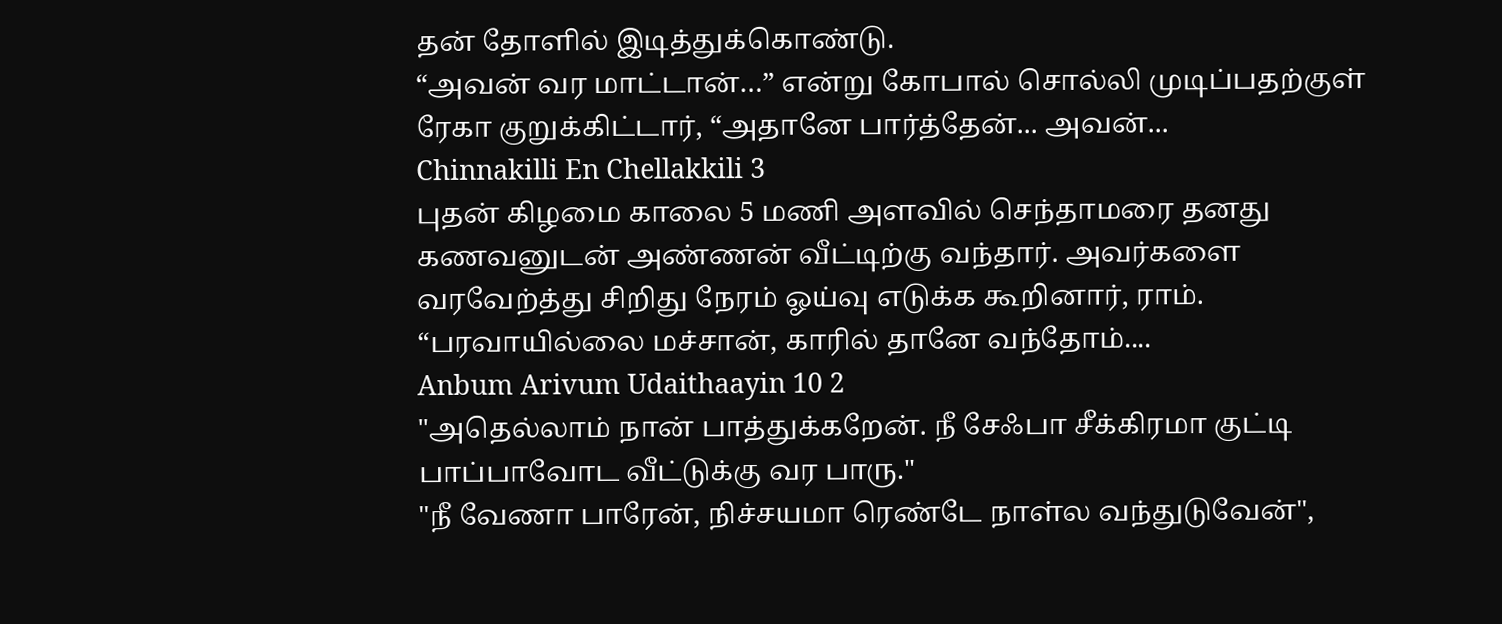தன் தோளில் இடித்துக்கொண்டு.
“அவன் வர மாட்டான்…” என்று கோபால் சொல்லி முடிப்பதற்குள் ரேகா குறுக்கிட்டார், “அதானே பார்த்தேன்... அவன்...
Chinnakilli En Chellakkili 3
புதன் கிழமை காலை 5 மணி அளவில் செந்தாமரை தனது கணவனுடன் அண்ணன் வீட்டிற்கு வந்தார். அவர்களை வரவேற்த்து சிறிது நேரம் ஓய்வு எடுக்க கூறினார், ராம்.
“பரவாயில்லை மச்சான், காரில் தானே வந்தோம்....
Anbum Arivum Udaithaayin 10 2
"அதெல்லாம் நான் பாத்துக்கறேன். நீ சேஃபா சீக்கிரமா குட்டி பாப்பாவோட வீட்டுக்கு வர பாரு."
"நீ வேணா பாரேன், நிச்சயமா ரெண்டே நாள்ல வந்துடுவேன்",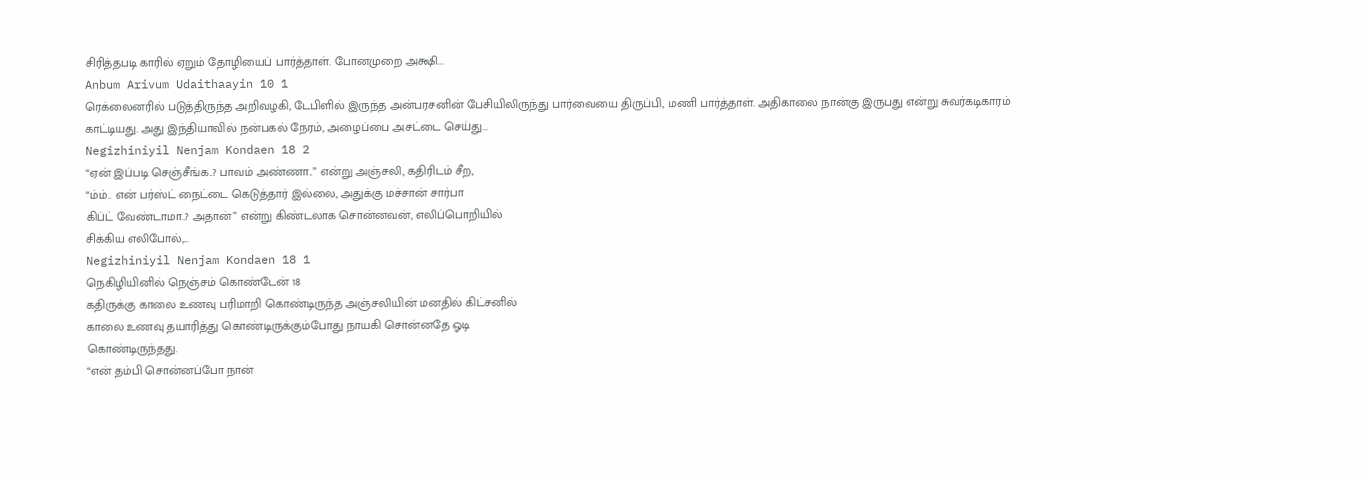சிரித்தபடி காரில் ஏறும் தோழியைப் பார்த்தாள். போனமுறை அக்ஷி...
Anbum Arivum Udaithaayin 10 1
ரெக்லைனரில் படுத்திருந்த அறிவழகி, டேபிளில் இருந்த அன்பரசனின் பேசியிலிருந்து பார்வையை திருப்பி, மணி பார்த்தாள். அதிகாலை நான்கு இருபது என்று சுவர்கடிகாரம் காட்டியது. அது இந்தியாவில் நன்பகல் நேரம், அழைப்பை அசட்டை செய்து...
Negizhiniyil Nenjam Kondaen 18 2
“ஏன் இப்படி செஞ்சீங்க..? பாவம் அண்ணா..” என்று அஞ்சலி, கதிரிடம் சீற,
“ம்ம்.. என் பர்ஸ்ட் நைட்டை கெடுத்தார் இல்லை, அதுக்கு மச்சான் சார்பா
கிப்ட் வேண்டாமா..? அதான்” என்று கிண்டலாக சொன்னவன், எலிப்பொறியில்
சிக்கிய எலிபோல்,...
Negizhiniyil Nenjam Kondaen 18 1
நெகிழியினில் நெஞ்சம் கொண்டேன் 18
கதிருக்கு காலை உணவு பரிமாறி கொண்டிருந்த அஞ்சலியின் மனதில் கிட்சனில்
காலை உணவு தயாரித்து கொண்டிருக்கும்போது நாயகி சொன்னதே ஓடி
கொண்டிருந்தது.
“என் தம்பி சொன்னப்போ நான்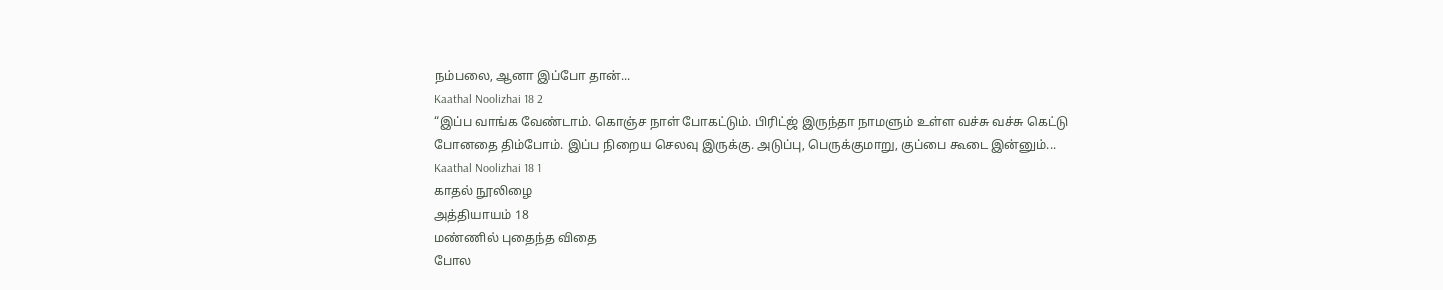நம்பலை, ஆனா இப்போ தான்...
Kaathal Noolizhai 18 2
“இப்ப வாங்க வேண்டாம். கொஞ்ச நாள் போகட்டும். பிரிட்ஜ் இருந்தா நாமளும் உள்ள வச்சு வச்சு கெட்டு போனதை திம்போம். இப்ப நிறைய செலவு இருக்கு. அடுப்பு, பெருக்குமாறு, குப்பை கூடை இன்னும்...
Kaathal Noolizhai 18 1
காதல் நூலிழை
அத்தியாயம் 18
மண்ணில் புதைந்த விதை
போல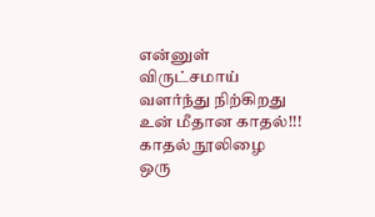என்னுள் விருட்சமாய்
வளர்ந்து நிற்கிறது
உன் மீதான காதல்!!!
காதல் நூலிழை
ஒரு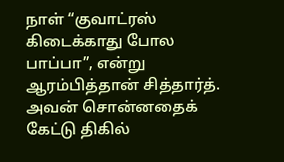நாள் “குவாட்ரஸ் கிடைக்காது போல பாப்பா”, என்று ஆரம்பித்தான் சித்தார்த்.
அவன் சொன்னதைக் கேட்டு திகில்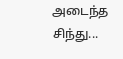அடைந்த சிந்து...